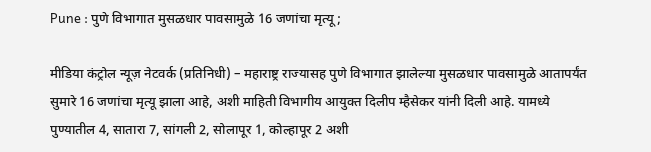Pune : पुणे विभागात मुसळधार पावसामुळे 16 जणांचा मृत्यू;

मीडिया कंट्रोल न्यूज़ नेटवर्क (प्रतिनिधी) – महाराष्ट्र राज्यासह पुणे विभागात झालेल्या मुसळधार पावसामुळे आतापर्यंत सुमारे 16 जणांचा मृत्यू झाला आहे, अशी माहिती विभागीय आयुक्त दिलीप म्हैसेकर यांनी दिली आहे. यामध्ये पुण्यातील 4, सातारा 7, सांगली 2, सोलापूर 1, कोल्हापूर 2 अशी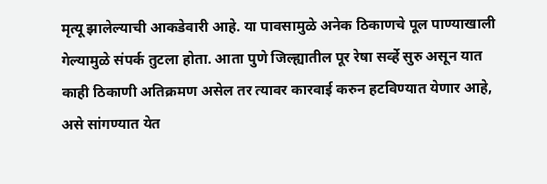मृत्यू झालेल्याची आकडेवारी आहे. या पावसामुळे अनेक ठिकाणचे पूल पाण्याखाली गेल्यामुळे संपर्क तुटला होता. आता पुणे जिल्ह्यातील पूर रेषा सर्व्हे सुरु असून यात काही ठिकाणी अतिक्रमण असेल तर त्यावर कारवाई करुन हटविण्यात येणार आहे, असे सांगण्यात येत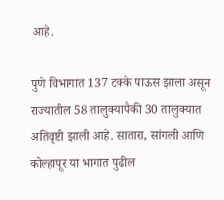आहे.

पुणे विभागात 137 टक्के पाऊस झाला असून राज्यातील 58 तालुक्यापैकी 30 तालुक्यात अतिवृष्टी झाली आहे. सातारा, सांगली आणि कोल्हापूर या भागात पुढील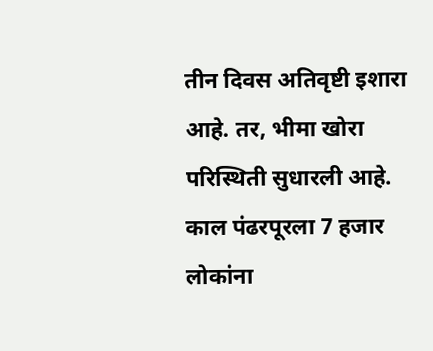तीन दिवस अतिवृष्टी इशारा आहे. तर, भीमा खोरा परिस्थिती सुधारली आहे. काल पंढरपूरला 7 हजार लोकांना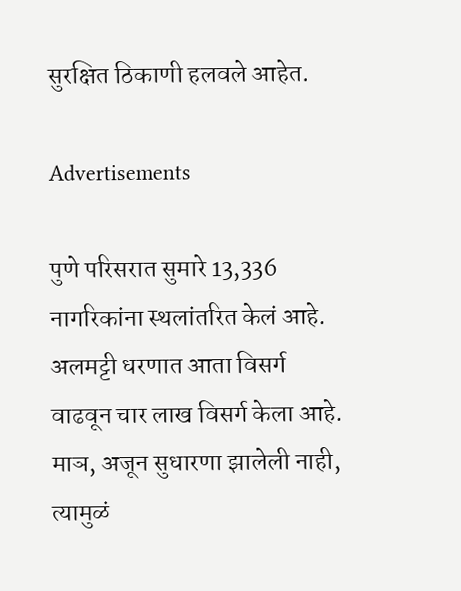सुरक्षित ठिकाणी हलवले आहेत.

Advertisements

पुणे परिसरात सुमारे 13,336 नागरिकांना स्थलांतरित केलं आहे. अलमट्टी धरणात आता विसर्ग वाढवून चार लाख विसर्ग केला आहे. माञ, अजून सुधारणा झालेली नाही, त्यामुळं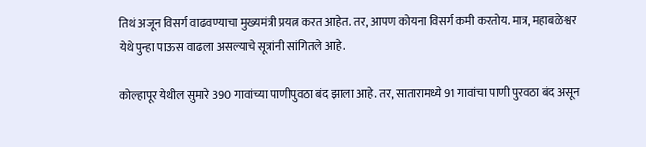तिथं अजून विसर्ग वाढवण्याचा मुख्यमंत्री प्रयत्न करत आहेत. तर, आपण कोयना विसर्ग कमी करतोय. मात्र, महाबळेश्वर येथे पुन्हा पाऊस वाढला असल्याचे सूत्रांनी सांगितले आहे.

कोल्हापूर येथील सुमारे 390 गावांच्या पाणीपुवठा बंद झाला आहे. तर, सातारामध्ये 91 गावांचा पाणी पुरवठा बंद असून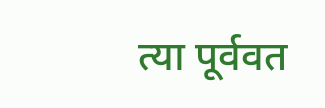त्या पूर्ववत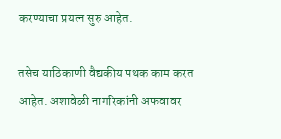करण्याचा प्रयत्न सुरु आहेत.

तसेच याठिकाणी वैद्यकीय पथक काम करत आहेत. अशावेळी नागरिकांनी अफवावर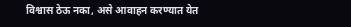विश्वास ठेऊ नका, असे आवाहन करण्यात येत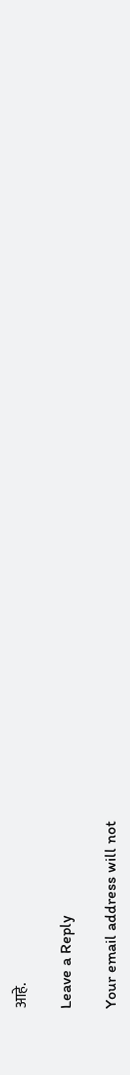आहे.

Leave a Reply

Your email address will not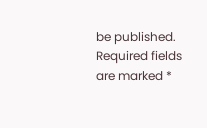be published. Required fields are marked *